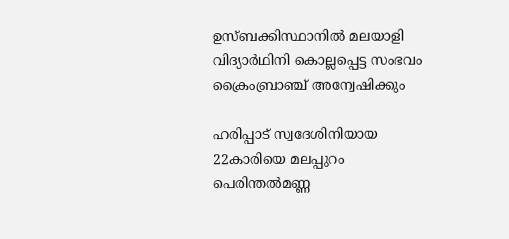ഉസ്ബക്കിസ്ഥാനില്‍ മലയാളി വിദ്യാര്‍ഥിനി കൊല്ലപ്പെട്ട സംഭവം ക്രൈംബ്രാഞ്ച് അന്വേഷിക്കും

ഹരിപ്പാട് സ്വദേശിനിയായ 22കാരിയെ മലപ്പുറം പെരിന്തല്‍മണ്ണ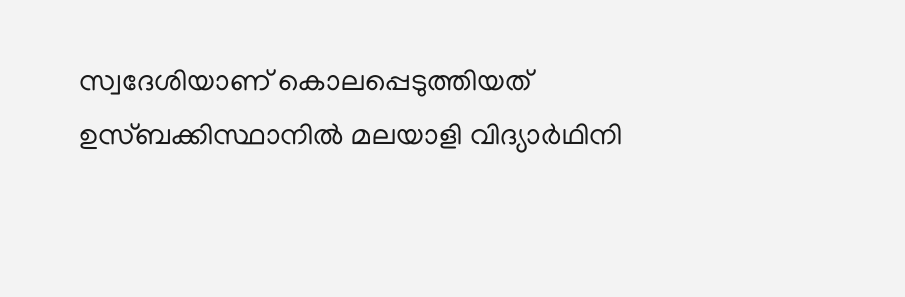സ്വദേശിയാണ് കൊലപ്പെടുത്തിയത്
ഉസ്ബക്കിസ്ഥാനില്‍ മലയാളി വിദ്യാര്‍ഥിനി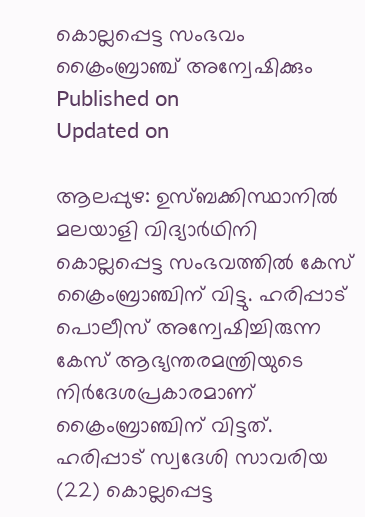കൊല്ലപ്പെട്ട സംഭവം ക്രൈംബ്രാഞ്ച് അന്വേഷിക്കും
Published on
Updated on

ആലപ്പുഴ: ഉസ്ബക്കിസ്ഥാനില്‍ മലയാളി വിദ്യാര്‍ഥിനി കൊല്ലപ്പെട്ട സംഭവത്തില്‍ കേസ് ക്രൈംബ്രാഞ്ചിന് വിട്ടു. ഹരിപ്പാട് പൊലീസ് അന്വേഷിച്ചിരുന്ന കേസ് ആഭ്യന്തരമന്ത്രിയുടെ നിര്‍ദേശപ്രകാരമാണ് ക്രൈംബ്രാഞ്ചിന് വിട്ടത്. ഹരിപ്പാട് സ്വദേശി സാവരിയ (22) കൊല്ലപ്പെട്ട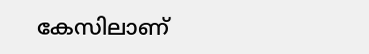കേസിലാണ്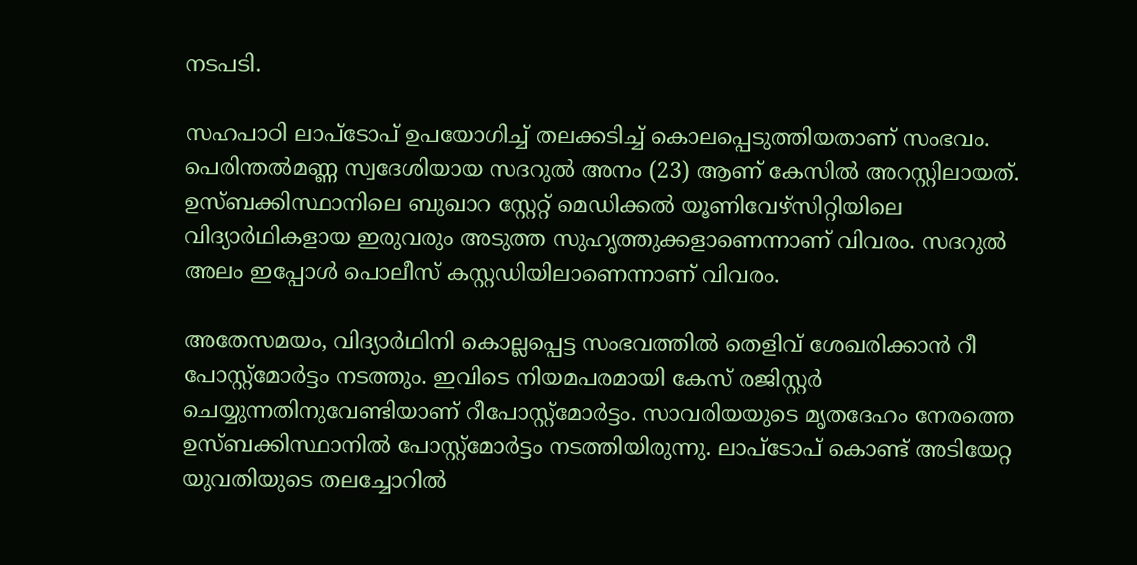നടപടി.

സഹപാഠി ലാപ്‌ടോപ് ഉപയോഗിച്ച് തലക്കടിച്ച് കൊലപ്പെടുത്തിയതാണ് സംഭവം. പെരിന്തല്‍മണ്ണ സ്വദേശിയായ സദറുല്‍ അനം (23) ആണ് കേസില്‍ അറസ്റ്റിലായത്. ഉസ്ബക്കിസ്ഥാനിലെ ബുഖാറ സ്റ്റേറ്റ് മെഡിക്കല്‍ യൂണിവേഴ്‌സിറ്റിയിലെ വിദ്യാര്‍ഥികളായ ഇരുവരും അടുത്ത സുഹൃത്തുക്കളാണെന്നാണ് വിവരം. സദറുല്‍ അലം ഇപ്പോള്‍ പൊലീസ് കസ്റ്റഡിയിലാണെന്നാണ് വിവരം.

അതേസമയം, വിദ്യാര്‍ഥിനി കൊല്ലപ്പെട്ട സംഭവത്തില്‍ തെളിവ് ശേഖരിക്കാന്‍ റീ പോസ്റ്റ്‌മോര്‍ട്ടം നടത്തും. ഇവിടെ നിയമപരമായി കേസ് രജിസ്റ്റര്‍ ചെയ്യുന്നതിനുവേണ്ടിയാണ് റീപോസ്റ്റ്‌മോര്‍ട്ടം. സാവരിയയുടെ മൃതദേഹം നേരത്തെ ഉസ്ബക്കിസ്ഥാനില്‍ പോസ്റ്റ്മോര്‍ട്ടം നടത്തിയിരുന്നു. ലാപ്ടോപ് കൊണ്ട് അടിയേറ്റ യുവതിയുടെ തലച്ചോറില്‍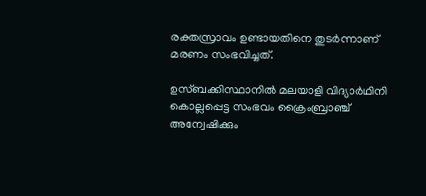രക്തസ്രാവം ഉണ്ടായതിനെ തുടര്‍ന്നാണ് മരണം സംഭവിച്ചത്.

ഉസ്ബക്കിസ്ഥാനില്‍ മലയാളി വിദ്യാര്‍ഥിനി കൊല്ലപ്പെട്ട സംഭവം ക്രൈംബ്രാഞ്ച് അന്വേഷിക്കും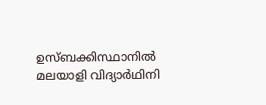ഉസ്ബക്കിസ്ഥാനിൽ മലയാളി വിദ്യാർഥിനി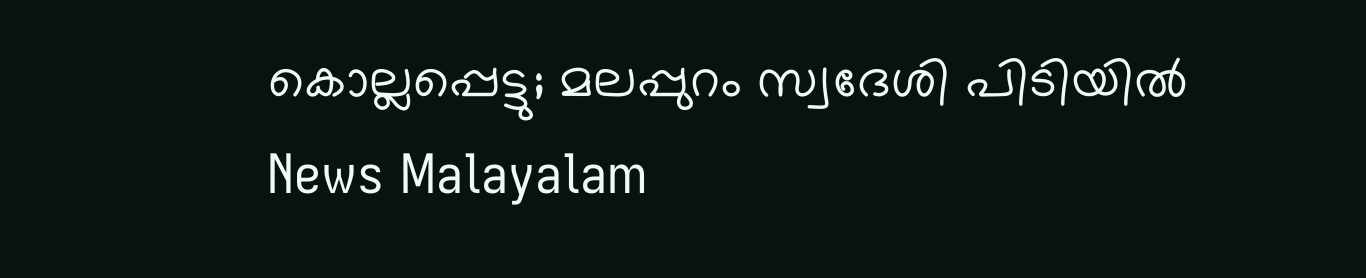കൊല്ലപ്പെട്ടു; മലപ്പുറം സ്വദേശി പിടിയിൽ
News Malayalam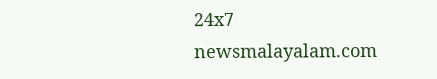24x7
newsmalayalam.com